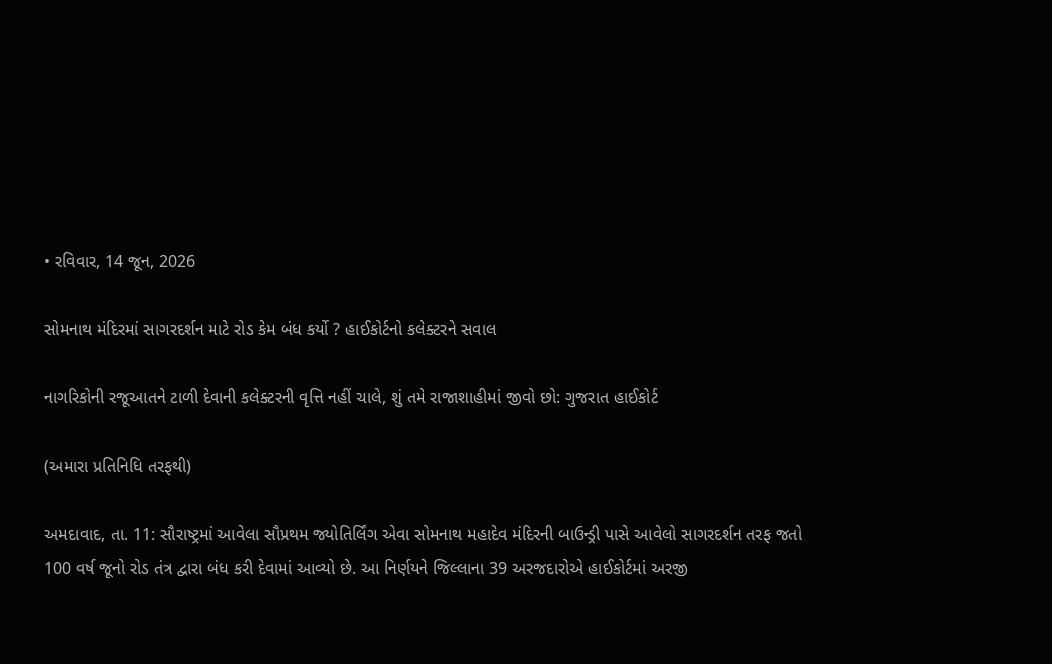• રવિવાર, 14 જૂન, 2026

સોમનાથ મંદિરમાં સાગરદર્શન માટે રોડ કેમ બંધ કર્યો ? હાઈકોર્ટનો કલેક્ટરને સવાલ

નાગરિકોની રજૂઆતને ટાળી દેવાની કલેક્ટરની વૃત્તિ નહીં ચાલે, શું તમે રાજાશાહીમાં જીવો છો: ગુજરાત હાઈકોર્ટ

(અમારા પ્રતિનિધિ તરફથી)

અમદાવાદ, તા. 11: સૌરાષ્ટ્રમાં આવેલા સૌપ્રથમ જ્યોતિર્લિંગ એવા સોમનાથ મહાદેવ મંદિરની બાઉન્ડ્રી પાસે આવેલો સાગરદર્શન તરફ જતો 100 વર્ષ જૂનો રોડ તંત્ર દ્વારા બંધ કરી દેવામાં આવ્યો છે. આ નિર્ણયને જિલ્લાના 39 અરજદારોએ હાઈકોર્ટમાં અરજી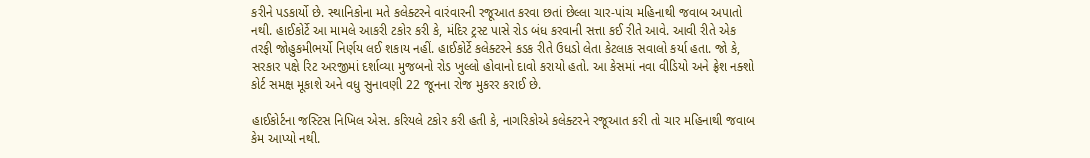કરીને પડકાર્યો છે. સ્થાનિકોના મતે કલેક્ટરને વારંવારની રજૂઆત કરવા છતાં છેલ્લા ચાર-પાંચ મહિનાથી જવાબ અપાતો નથી. હાઈકોર્ટે આ મામલે આકરી ટકોર કરી કે, મંદિર ટ્રસ્ટ પાસે રોડ બંધ કરવાની સત્તા કઈ રીતે આવે. આવી રીતે એક તરફી જોહુકમીભર્યો નિર્ણય લઈ શકાય નહીં. હાઈકોર્ટે કલેક્ટરને કડક રીતે ઉધડો લેતા કેટલાક સવાલો કર્યા હતા. જો કે, સરકાર પક્ષે રિટ અરજીમાં દર્શાવ્યા મુજબનો રોડ ખુલ્લો હોવાનો દાવો કરાયો હતો. આ કેસમાં નવા વીડિયો અને ફ્રેશ નક્શો કોર્ટ સમક્ષ મૂકાશે અને વધુ સુનાવણી 22 જૂનના રોજ મુકરર કરાઈ છે.

હાઈકોર્ટના જસ્ટિસ નિખિલ એસ. કરિયલે ટકોર કરી હતી કે, નાગરિકોએ કલેક્ટરને રજૂઆત કરી તો ચાર મહિનાથી જવાબ કેમ આપ્યો નથી.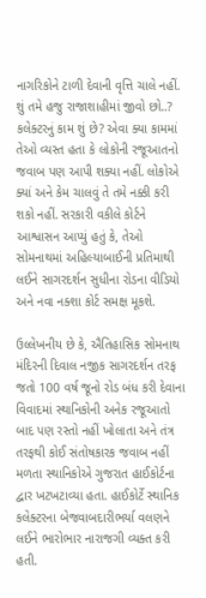નાગરિકોને ટાળી દેવાની વૃત્તિ ચાલે નહીં. શું તમે હજુ રાજાશાહીમાં જીવો છો..? કલેક્ટરનું કામ શું છે? એવા ક્યા કામમાં તેઓ વ્યસ્ત હતા કે લોકોની રજૂઆતનો જવાબ પણ આપી શક્યા નહીં. લોકોએ ક્યાં અને કેમ ચાલવું તે તમે નક્કી કરી શકો નહીં. સરકારી વકીલે કોર્ટને આશ્વાસન આપ્યું હતું કે, તેઓ સોમનાથમાં અહિલ્યાબાઈની પ્રતિમાથી લઈને સાગરદર્શન સુધીના રોડના વીડિયો અને નવા નક્શા કોર્ટ સમક્ષ મૂકશે.

ઉલ્લેખનીય છે કે, ઐતિહાસિક સોમનાથ મંદિરની દિવાલ નજીક સાગરદર્શન તરફ જતો 100 વર્ષ જૂનો રોડ બંધ કરી દેવાના વિવાદમાં સ્થાનિકોની અનેક રજૂઆતો બાદ પણ રસ્તો નહીં ખોલાતા અને તંત્ર તરફથી કોઈ સંતોષકારક જવાબ નહીં મળતા સ્થાનિકોએ ગુજરાત હાઈકોર્ટના દ્વાર ખટખટાવ્યા હતા. હાઈકોર્ટે સ્થાનિક કલેક્ટરના બેજવાબદારીભર્યા વલણને લઈને ભારોભાર નારાજગી વ્યક્ત કરી હતી.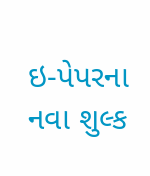ઇ-પેપરના નવા શુલ્ક